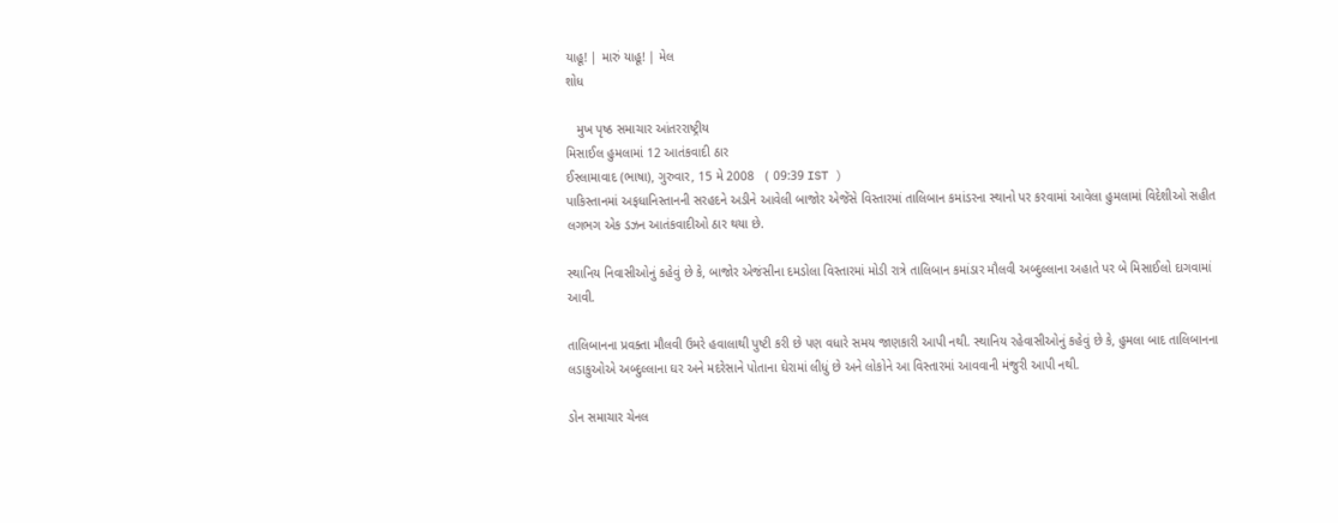યાહૂ! | મારું યાહૂ! | મેલ
શોધ

   મુખ પૃષ્ઠ સમાચાર આંતરરાષ્ટ્રીય
મિસાઈલ હુમલામાં 12 આતંકવાદી ઠાર
ઈસ્લામાવાદ (ભાષા), ગુરુવાર, 15 મે 2008   ( 09:39 IST )
પાકિસ્તાનમાં અફધાનિસ્તાનની સરહદને અડીને આવેલી બાજોર એજેંસે વિસ્તારમાં તાલિબાન કમાંડરના સ્થાનો પર કરવામાં આવેલા હુમલામાં વિદેશીઓ સહીત લગભગ એક ડઝન આતંકવાદીઓ ઠાર થયા છે.

સ્થાનિય નિવાસીઓનું કહેવું છે કે, બાજોર એજંસીના દમડોલા વિસ્તારમાં મોડી રાત્રે તાલિબાન કમાંડાર મૌલવી અબ્દુલ્લાના અહાતે પર બે મિસાઈલો દાગવામાં આવી.

તાલિબાનના પ્રવક્તા મૌલવી ઉમરે હવાલાથી પુષ્ટી કરી છે પણ વધારે સમય જાણકારી આપી નથી. સ્થાનિય રહેવાસીઓનું કહેવું છે કે, હુમલા બાદ તાલિબાનના લડાકુઓએ અબ્દુલ્લાના ઘર અને મદરેસાને પોતાના ઘેરામાં લીધું છે અને લોકોને આ વિસ્તારમાં આવવાની મંજુરી આપી નથી.

ડોન સમાચાર ચેનલ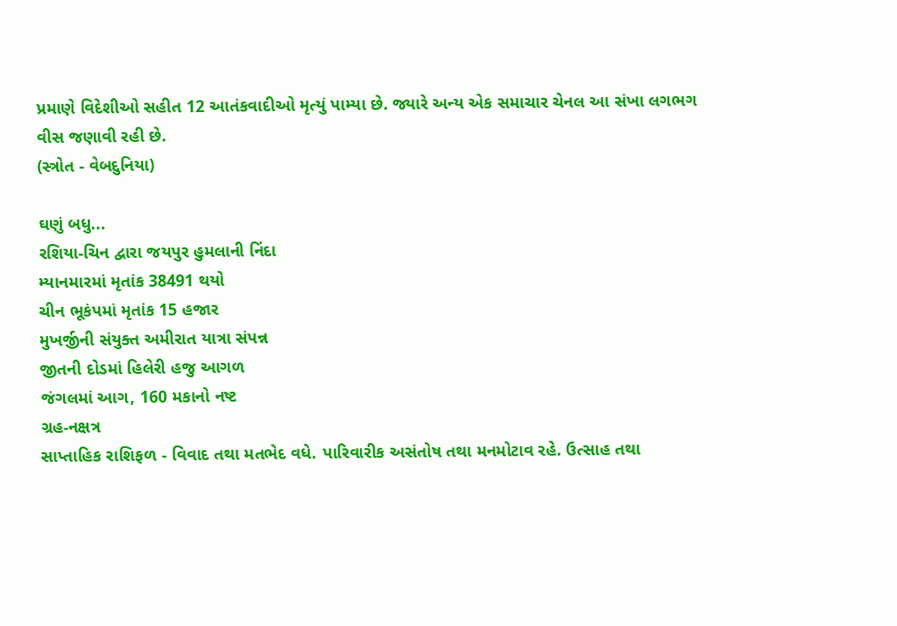પ્રમાણે વિદેશીઓ સહીત 12 આતંકવાદીઓ મૃત્યું પામ્યા છે. જ્યારે અન્ય એક સમાચાર ચેનલ આ સંખા લગભગ વીસ જણાવી રહી છે.
(સ્ત્રોત - વેબદુનિયા)

ઘણું બધુ...
રશિયા-ચિન દ્વારા જયપુર હુમલાની નિંદા
મ્યાનમારમાં મૃતાંક 38491 થયો
ચીન ભૂકંપમાં મૃતાંક 15 હજાર
મુખર્જીની સંયુક્ત અમીરાત યાત્રા સંપન્ન
જીતની દોડમાં હિલેરી હજુ આગળ
જંગલમાં આગ, 160 મકાનો નષ્ટ
ગ્રહ-નક્ષત્ર
સાપ્તાહિક રાશિફળ - વિવાદ તથા મતભેદ વધે. પારિવારીક અસંતોષ તથા મનમોટાવ રહે. ઉત્સાહ તથા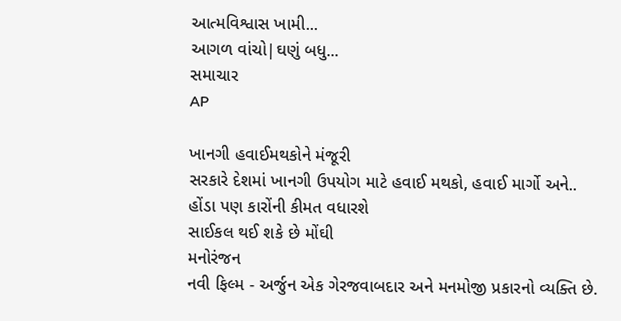આત્મવિશ્વાસ ખામી...
આગળ વાંચો|ઘણું બધુ...
સમાચાર
AP

ખાનગી હવાઈમથકોને મંજૂરી
સરકારે દેશમાં ખાનગી ઉપયોગ માટે હવાઈ મથકો, હવાઈ માર્ગો અને..
હોંડા પણ કારોંની કીમત વધારશે
સાઈકલ થઈ શકે છે મોંઘી
મનોરંજન
નવી ફિલ્મ - અર્જુન એક ગેરજવાબદાર અને મનમોજી પ્રકારનો વ્યક્તિ છે.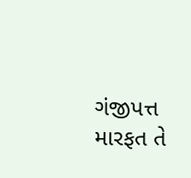ગંજીપત્ત મારફત તે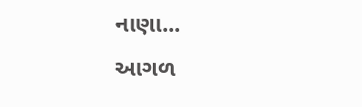નાણા...
આગળ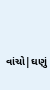વાંચો|ઘણું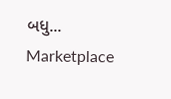બધુ...
Marketplace